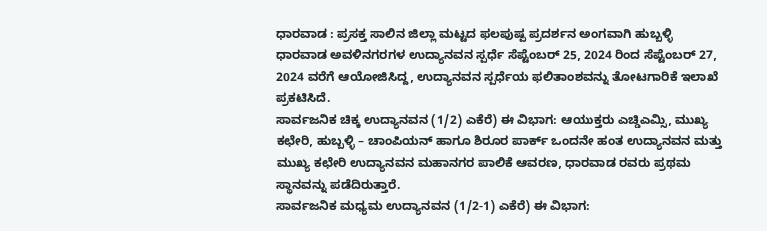ಧಾರವಾಡ : ಪ್ರಸಕ್ತ ಸಾಲಿನ ಜಿಲ್ಲಾ ಮಟ್ಟದ ಫಲಪುಷ್ಪ ಪ್ರದರ್ಶನ ಅಂಗವಾಗಿ ಹುಬ್ಬಳ್ಳಿ ಧಾರವಾಡ ಅವಳಿನಗರಗಳ ಉದ್ಯಾನವನ ಸ್ಪರ್ಧೆ ಸೆಪ್ಟೆಂಬರ್ 25, 2024 ರಿಂದ ಸೆಪ್ಟೆಂಬರ್ 27, 2024 ವರೆಗೆ ಆಯೋಜಿಸಿದ್ದ, ಉದ್ಯಾನವನ ಸ್ಪರ್ಧೆಯ ಫಲಿತಾಂಶವನ್ನು ತೋಟಗಾರಿಕೆ ಇಲಾಖೆ ಪ್ರಕಟಿಸಿದೆ.
ಸಾರ್ವಜನಿಕ ಚಿಕ್ಕ ಉದ್ಯಾನವನ (1/2) ಎಕೆರೆ) ಈ ವಿಭಾಗ: ಆಯುಕ್ತರು ಎಚ್ಡಿಎಮ್ಸಿ, ಮುಖ್ಯ ಕಛೇರಿ, ಹುಬ್ಬಳ್ಳಿ – ಚಾಂಪಿಯನ್ ಹಾಗೂ ಶಿರೂರ ಪಾರ್ಕ್ ಒಂದನೇ ಹಂತ ಉದ್ಯಾನವನ ಮತ್ತು ಮುಖ್ಯ ಕಛೇರಿ ಉದ್ಯಾನವನ ಮಹಾನಗರ ಪಾಲಿಕೆ ಆವರಣ, ಧಾರವಾಡ ರವರು ಪ್ರಥಮ ಸ್ಥಾನವನ್ನು ಪಡೆದಿರುತ್ತಾರೆ.
ಸಾರ್ವಜನಿಕ ಮಧ್ಯಮ ಉದ್ಯಾನವನ (1/2-1) ಎಕೆರೆ) ಈ ವಿಭಾಗ: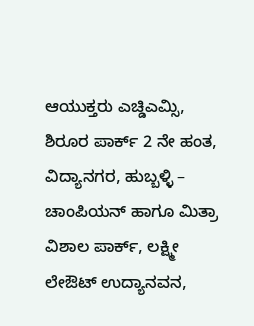ಆಯುಕ್ತರು ಎಚ್ಡಿಎಮ್ಸಿ, ಶಿರೂರ ಪಾರ್ಕ್ 2 ನೇ ಹಂತ, ವಿದ್ಯಾನಗರ, ಹುಬ್ಬಳ್ಳಿ – ಚಾಂಪಿಯನ್ ಹಾಗೂ ಮಿತ್ರಾ ವಿಶಾಲ ಪಾರ್ಕ್, ಲಕ್ಷ್ಮೀ ಲೇಔಟ್ ಉದ್ಯಾನವನ,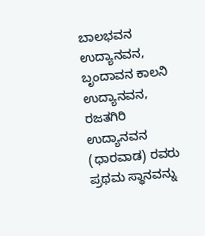ಬಾಲಭವನ ಉದ್ಯಾನವನ, ಬೃಂದಾವನ ಕಾಲನಿ ಉದ್ಯಾನವನ, ರಜತಗಿರಿ ಉದ್ಯಾನವನ (ಧಾರವಾಡ) ರವರು ಪ್ರಥಮ ಸ್ಥಾನವನ್ನು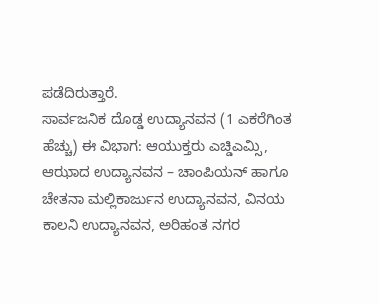ಪಡೆದಿರುತ್ತಾರೆ.
ಸಾರ್ವಜನಿಕ ದೊಡ್ಡ ಉದ್ಯಾನವನ (1 ಎಕರೆಗಿಂತ ಹೆಚ್ಚು) ಈ ವಿಭಾಗ: ಆಯುಕ್ತರು ಎಚ್ಡಿಎಮ್ಸಿ, ಆಝಾದ ಉದ್ಯಾನವನ – ಚಾಂಪಿಯನ್ ಹಾಗೂ ಚೇತನಾ ಮಲ್ಲಿಕಾರ್ಜುನ ಉದ್ಯಾನವನ, ವಿನಯ ಕಾಲನಿ ಉದ್ಯಾನವನ, ಅರಿಹಂತ ನಗರ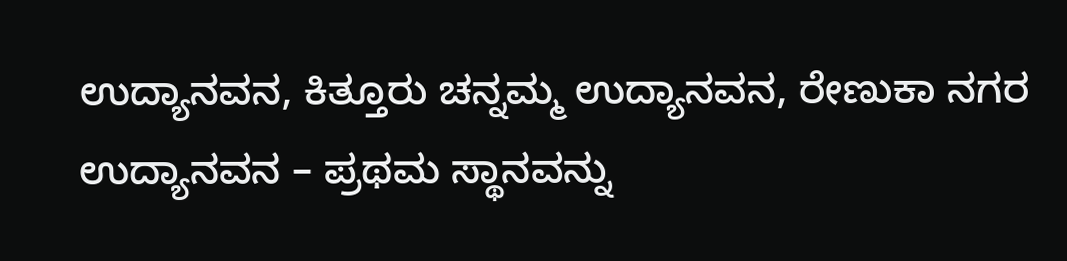ಉದ್ಯಾನವನ, ಕಿತ್ತೂರು ಚನ್ನಮ್ಮ ಉದ್ಯಾನವನ, ರೇಣುಕಾ ನಗರ ಉದ್ಯಾನವನ – ಪ್ರಥಮ ಸ್ಥಾನವನ್ನು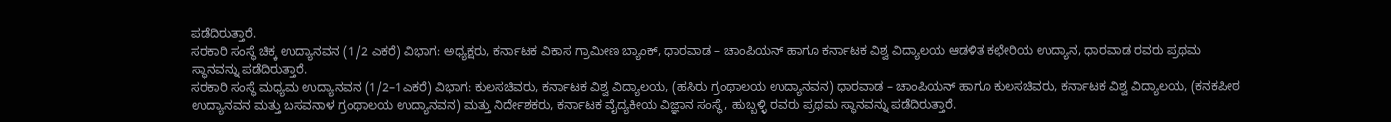ಪಡೆದಿರುತ್ತಾರೆ.
ಸರಕಾರಿ ಸಂಸ್ಥೆ ಚಿಕ್ಕ ಉದ್ಯಾನವನ (1/2 ಎಕರೆ) ವಿಭಾಗ: ಅಧ್ಯಕ್ಷರು, ಕರ್ನಾಟಕ ವಿಕಾಸ ಗ್ರಾಮೀಣ ಬ್ಯಾಂಕ್, ಧಾರವಾಡ – ಚಾಂಪಿಯನ್ ಹಾಗೂ ಕರ್ನಾಟಕ ವಿಶ್ವ ವಿದ್ಯಾಲಯ ಆಡಳಿತ ಕಛೇರಿಯ ಉದ್ಯಾನ, ಧಾರವಾಡ ರವರು ಪ್ರಥಮ ಸ್ಥಾನವನ್ನು ಪಡೆದಿರುತ್ತಾರೆ.
ಸರಕಾರಿ ಸಂಸ್ಥೆ ಮಧ್ಯಮ ಉದ್ಯಾನವನ (1/2–1ಎಕರೆ) ವಿಭಾಗ: ಕುಲಸಚಿವರು, ಕರ್ನಾಟಕ ವಿಶ್ವ ವಿದ್ಯಾಲಯ, (ಹಸಿರು ಗ್ರಂಥಾಲಯ ಉದ್ಯಾನವನ) ಧಾರವಾಡ – ಚಾಂಪಿಯನ್ ಹಾಗೂ ಕುಲಸಚಿವರು, ಕರ್ನಾಟಕ ವಿಶ್ವ ವಿದ್ಯಾಲಯ, (ಕನಕಪೀಠ ಉದ್ಯಾನವನ ಮತ್ತು ಬಸವನಾಳ ಗ್ರಂಥಾಲಯ ಉದ್ಯಾನವನ) ಮತ್ತು ನಿರ್ದೇಶಕರು, ಕರ್ನಾಟಕ ವೈದ್ಯಕೀಯ ವಿಜ್ಞಾನ ಸಂಸ್ಥೆ, ಹುಬ್ಬಳ್ಳಿ ರವರು ಪ್ರಥಮ ಸ್ಥಾನವನ್ನು ಪಡೆದಿರುತ್ತಾರೆ.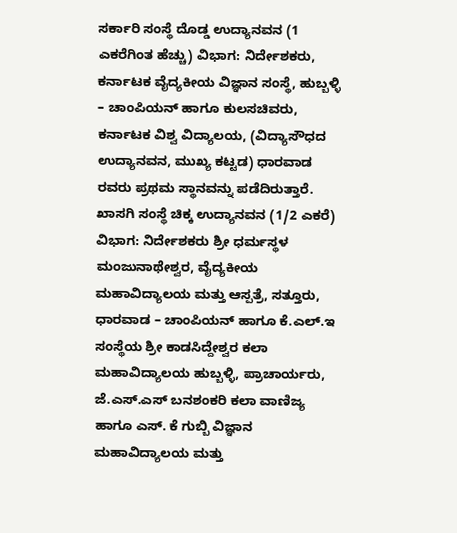ಸರ್ಕಾರಿ ಸಂಸ್ಥೆ ದೊಡ್ಡ ಉದ್ಯಾನವನ (1 ಎಕರೆಗಿಂತ ಹೆಚ್ಚು) ವಿಭಾಗ: ನಿರ್ದೇಶಕರು, ಕರ್ನಾಟಕ ವೈದ್ಯಕೀಯ ವಿಜ್ಞಾನ ಸಂಸ್ಥೆ, ಹುಬ್ಬಳ್ಳಿ – ಚಾಂಪಿಯನ್ ಹಾಗೂ ಕುಲಸಚಿವರು, ಕರ್ನಾಟಕ ವಿಶ್ವ ವಿದ್ಯಾಲಯ, (ವಿದ್ಯಾಸೌಧದ ಉದ್ಯಾನವನ, ಮುಖ್ಯ ಕಟ್ಟಡ) ಧಾರವಾಡ ರವರು ಪ್ರಥಮ ಸ್ಥಾನವನ್ನು ಪಡೆದಿರುತ್ತಾರೆ.
ಖಾಸಗಿ ಸಂಸ್ಥೆ ಚಿಕ್ಕ ಉದ್ಯಾನವನ (1/2 ಎಕರೆ) ವಿಭಾಗ: ನಿರ್ದೇಶಕರು ಶ್ರೀ ಧರ್ಮಸ್ಥಳ ಮಂಜುನಾಥೇಶ್ವರ, ವೈದ್ಯಕೀಯ ಮಹಾವಿದ್ಯಾಲಯ ಮತ್ತು ಆಸ್ಪತ್ರೆ, ಸತ್ತೂರು, ಧಾರವಾಡ – ಚಾಂಪಿಯನ್ ಹಾಗೂ ಕೆ.ಎಲ್.ಇ ಸಂಸ್ಥೆಯ ಶ್ರೀ ಕಾಡಸಿದ್ದೇಶ್ವರ ಕಲಾ ಮಹಾವಿದ್ಯಾಲಯ ಹುಬ್ಬಳ್ಳಿ, ಪ್ರಾಚಾರ್ಯರು, ಜೆ.ಎಸ್.ಎಸ್ ಬನಶಂಕರಿ ಕಲಾ ವಾಣಿಜ್ಯ ಹಾಗೂ ಎಸ್. ಕೆ ಗುಬ್ಬಿ ವಿಜ್ಞಾನ ಮಹಾವಿದ್ಯಾಲಯ ಮತ್ತು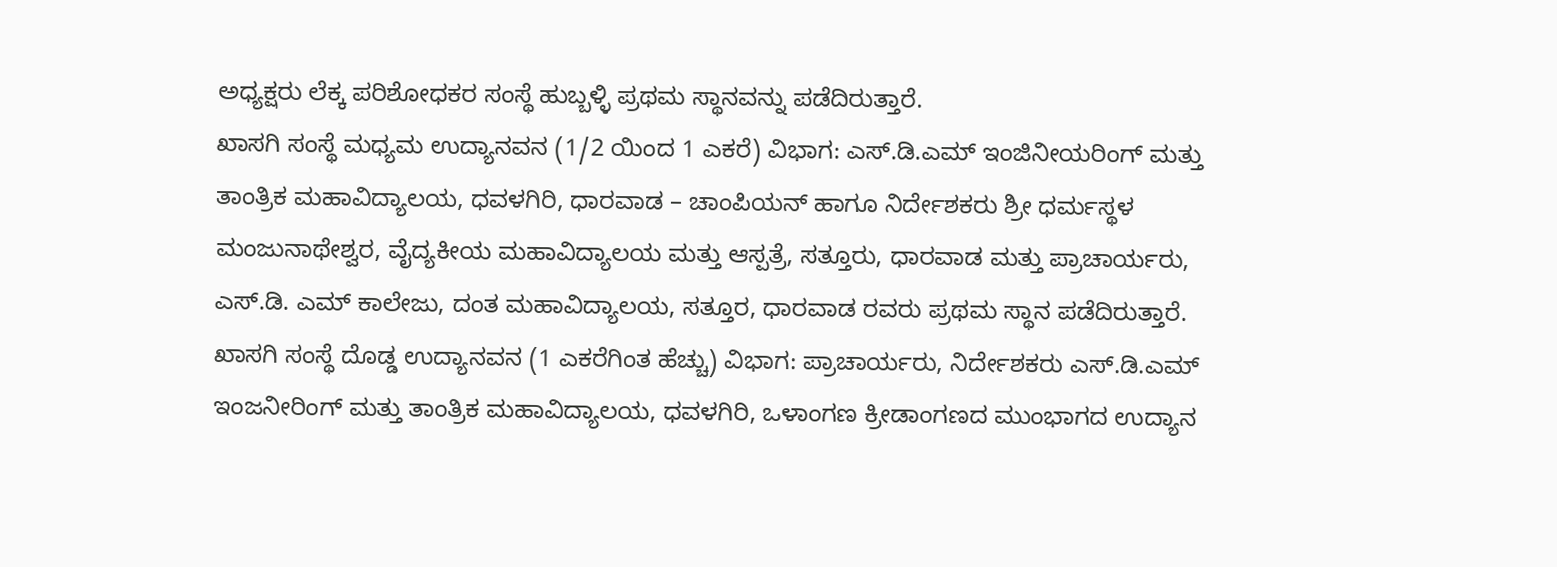ಅಧ್ಯಕ್ಷರು ಲೆಕ್ಕ ಪರಿಶೋಧಕರ ಸಂಸ್ಥೆ ಹುಬ್ಬಳ್ಳಿ ಪ್ರಥಮ ಸ್ಥಾನವನ್ನು ಪಡೆದಿರುತ್ತಾರೆ.
ಖಾಸಗಿ ಸಂಸ್ಥೆ ಮಧ್ಯಮ ಉದ್ಯಾನವನ (1/2 ಯಿಂದ 1 ಎಕರೆ) ವಿಭಾಗ: ಎಸ್.ಡಿ.ಎಮ್ ಇಂಜಿನೀಯರಿಂಗ್ ಮತ್ತು ತಾಂತ್ರಿಕ ಮಹಾವಿದ್ಯಾಲಯ, ಧವಳಗಿರಿ, ಧಾರವಾಡ – ಚಾಂಪಿಯನ್ ಹಾಗೂ ನಿರ್ದೇಶಕರು ಶ್ರೀ ಧರ್ಮಸ್ಥಳ ಮಂಜುನಾಥೇಶ್ವರ, ವೈದ್ಯಕೀಯ ಮಹಾವಿದ್ಯಾಲಯ ಮತ್ತು ಆಸ್ಪತ್ರೆ, ಸತ್ತೂರು, ಧಾರವಾಡ ಮತ್ತು ಪ್ರಾಚಾರ್ಯರು, ಎಸ್.ಡಿ. ಎಮ್ ಕಾಲೇಜು, ದಂತ ಮಹಾವಿದ್ಯಾಲಯ, ಸತ್ತೂರ, ಧಾರವಾಡ ರವರು ಪ್ರಥಮ ಸ್ಥಾನ ಪಡೆದಿರುತ್ತಾರೆ.
ಖಾಸಗಿ ಸಂಸ್ಥೆ ದೊಡ್ಡ ಉದ್ಯಾನವನ (1 ಎಕರೆಗಿಂತ ಹೆಚ್ಚು) ವಿಭಾಗ: ಪ್ರಾಚಾರ್ಯರು, ನಿರ್ದೇಶಕರು ಎಸ್.ಡಿ.ಎಮ್ ಇಂಜನೀರಿಂಗ್ ಮತ್ತು ತಾಂತ್ರಿಕ ಮಹಾವಿದ್ಯಾಲಯ, ಧವಳಗಿರಿ, ಒಳಾಂಗಣ ಕ್ರೀಡಾಂಗಣದ ಮುಂಭಾಗದ ಉದ್ಯಾನ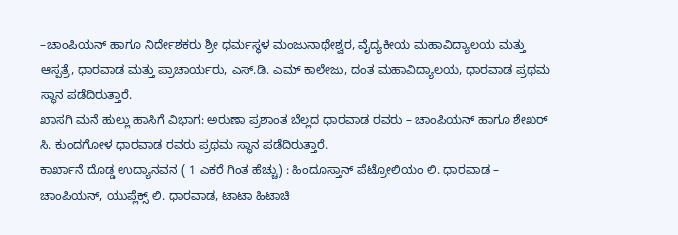–ಚಾಂಪಿಯನ್ ಹಾಗೂ ನಿರ್ದೇಶಕರು ಶ್ರೀ ಧರ್ಮಸ್ಥಳ ಮಂಜುನಾಥೇಶ್ವರ, ವೈದ್ಯಕೀಯ ಮಹಾವಿದ್ಯಾಲಯ ಮತ್ತು ಆಸ್ಪತ್ರೆ, ಧಾರವಾಡ ಮತ್ತು ಪ್ರಾಚಾರ್ಯರು, ಎಸ್.ಡಿ. ಎಮ್ ಕಾಲೇಜು, ದಂತ ಮಹಾವಿದ್ಯಾಲಯ, ಧಾರವಾಡ ಪ್ರಥಮ ಸ್ಥಾನ ಪಡೆದಿರುತ್ತಾರೆ.
ಖಾಸಗಿ ಮನೆ ಹುಲ್ಲು ಹಾಸಿಗೆ ವಿಭಾಗ: ಅರುಣಾ ಪ್ರಶಾಂತ ಬೆಲ್ಲದ ಧಾರವಾಡ ರವರು – ಚಾಂಪಿಯನ್ ಹಾಗೂ ಶೇಖರ್ ಸಿ. ಕುಂದಗೋಳ ಧಾರವಾಡ ರವರು ಪ್ರಥಮ ಸ್ಥಾನ ಪಡೆದಿರುತ್ತಾರೆ.
ಕಾರ್ಖಾನೆ ದೊಡ್ಡ ಉದ್ಯಾನವನ ( 1 ಎಕರೆ ಗಿಂತ ಹೆಚ್ಚು) : ಹಿಂದೂಸ್ತಾನ್ ಪೆಟ್ರೋಲಿಯಂ ಲಿ. ಧಾರವಾಡ – ಚಾಂಪಿಯನ್, ಯುಪ್ಲೆಕ್ಸ್ ಲಿ. ಧಾರವಾಡ, ಟಾಟಾ ಹಿಟಾಚಿ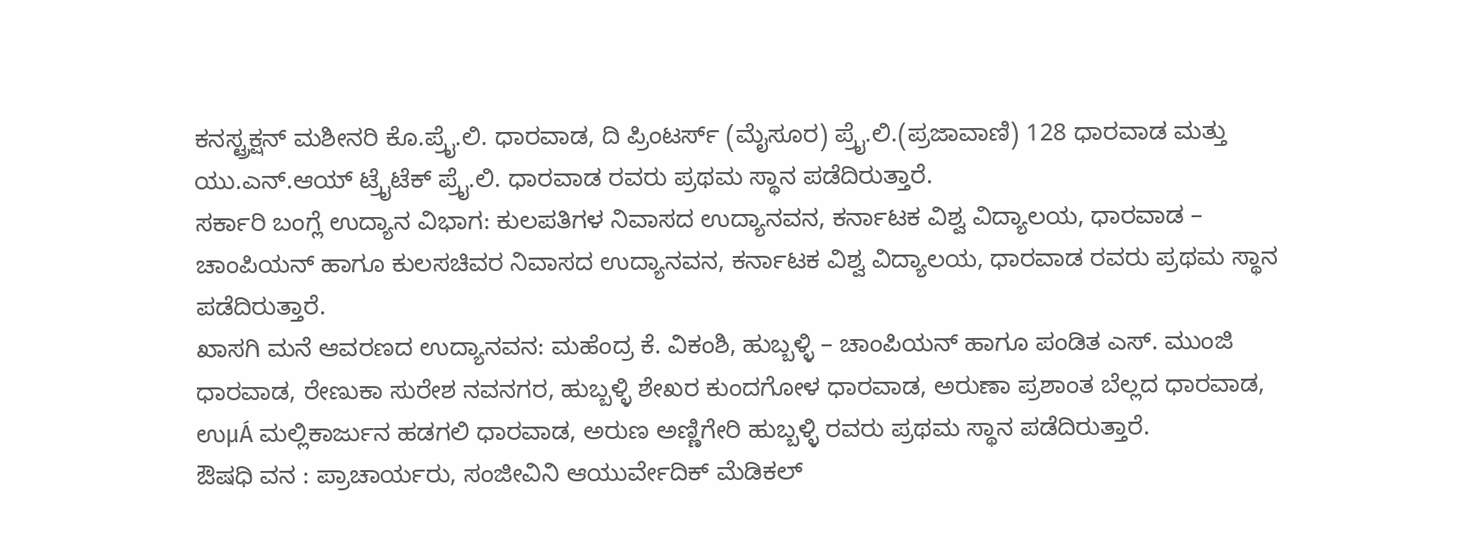ಕನಸ್ಟ್ರಕ್ಷನ್ ಮಶೀನರಿ ಕೊ.ಪ್ರೈ.ಲಿ. ಧಾರವಾಡ, ದಿ ಪ್ರಿಂಟರ್ಸ್ (ಮೈಸೂರ) ಪ್ರೈ.ಲಿ.(ಪ್ರಜಾವಾಣಿ) 128 ಧಾರವಾಡ ಮತ್ತು ಯು.ಎನ್.ಆಯ್ ಟ್ರೈಟೆಕ್ ಪ್ರೈ.ಲಿ. ಧಾರವಾಡ ರವರು ಪ್ರಥಮ ಸ್ಥಾನ ಪಡೆದಿರುತ್ತಾರೆ.
ಸರ್ಕಾರಿ ಬಂಗ್ಲೆ ಉದ್ಯಾನ ವಿಭಾಗ: ಕುಲಪತಿಗಳ ನಿವಾಸದ ಉದ್ಯಾನವನ, ಕರ್ನಾಟಕ ವಿಶ್ವ ವಿದ್ಯಾಲಯ, ಧಾರವಾಡ – ಚಾಂಪಿಯನ್ ಹಾಗೂ ಕುಲಸಚಿವರ ನಿವಾಸದ ಉದ್ಯಾನವನ, ಕರ್ನಾಟಕ ವಿಶ್ವ ವಿದ್ಯಾಲಯ, ಧಾರವಾಡ ರವರು ಪ್ರಥಮ ಸ್ಥಾನ ಪಡೆದಿರುತ್ತಾರೆ.
ಖಾಸಗಿ ಮನೆ ಆವರಣದ ಉದ್ಯಾನವನ: ಮಹೆಂದ್ರ ಕೆ. ವಿಕಂಶಿ, ಹುಬ್ಬಳ್ಳಿ – ಚಾಂಪಿಯನ್ ಹಾಗೂ ಪಂಡಿತ ಎಸ್. ಮುಂಜಿ ಧಾರವಾಡ, ರೇಣುಕಾ ಸುರೇಶ ನವನಗರ, ಹುಬ್ಬಳ್ಳಿ ಶೇಖರ ಕುಂದಗೋಳ ಧಾರವಾಡ, ಅರುಣಾ ಪ್ರಶಾಂತ ಬೆಲ್ಲದ ಧಾರವಾಡ, ಉμÁ ಮಲ್ಲಿಕಾರ್ಜುನ ಹಡಗಲಿ ಧಾರವಾಡ, ಅರುಣ ಅಣ್ಣಿಗೇರಿ ಹುಬ್ಬಳ್ಳಿ ರವರು ಪ್ರಥಮ ಸ್ಥಾನ ಪಡೆದಿರುತ್ತಾರೆ.
ಔಷಧಿ ವನ : ಪ್ರಾಚಾರ್ಯರು, ಸಂಜೀವಿನಿ ಆಯುರ್ವೇದಿಕ್ ಮೆಡಿಕಲ್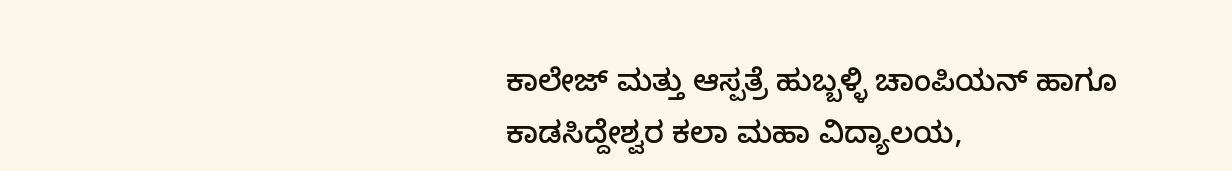ಕಾಲೇಜ್ ಮತ್ತು ಆಸ್ಪತ್ರೆ ಹುಬ್ಬಳ್ಳಿ ಚಾಂಪಿಯನ್ ಹಾಗೂ ಕಾಡಸಿದ್ದೇಶ್ವರ ಕಲಾ ಮಹಾ ವಿದ್ಯಾಲಯ,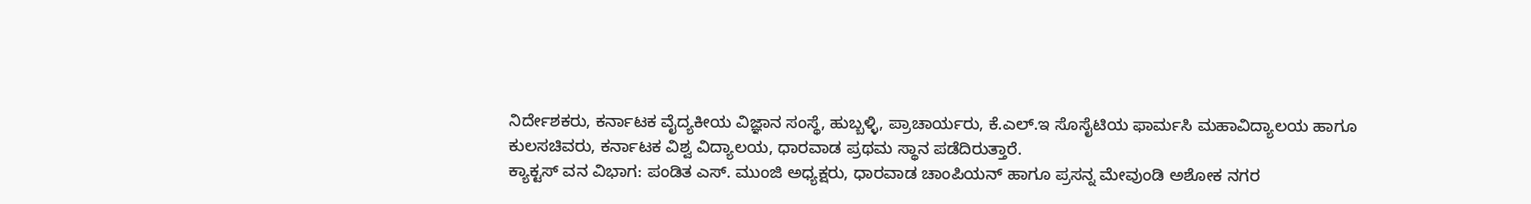ನಿರ್ದೇಶಕರು, ಕರ್ನಾಟಕ ವೈದ್ಯಕೀಯ ವಿಜ್ಞಾನ ಸಂಸ್ಥೆ, ಹುಬ್ಬಳ್ಳಿ, ಪ್ರಾಚಾರ್ಯರು, ಕೆ.ಎಲ್.ಇ ಸೊಸೈಟಿಯ ಫಾರ್ಮಸಿ ಮಹಾವಿದ್ಯಾಲಯ ಹಾಗೂ ಕುಲಸಚಿವರು, ಕರ್ನಾಟಕ ವಿಶ್ವ ವಿದ್ಯಾಲಯ, ಧಾರವಾಡ ಪ್ರಥಮ ಸ್ಥಾನ ಪಡೆದಿರುತ್ತಾರೆ.
ಕ್ಯಾಕ್ಟಸ್ ವನ ವಿಭಾಗ: ಪಂಡಿತ ಎಸ್. ಮುಂಜಿ ಅಧ್ಯಕ್ಷರು, ಧಾರವಾಡ ಚಾಂಪಿಯನ್ ಹಾಗೂ ಪ್ರಸನ್ನ ಮೇವುಂಡಿ ಅಶೋಕ ನಗರ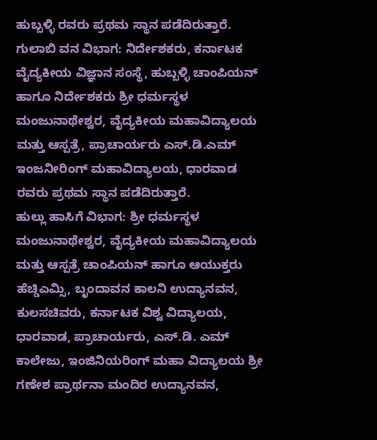ಹುಬ್ಬಳ್ಳಿ ರವರು ಪ್ರಥಮ ಸ್ಥಾನ ಪಡೆದಿರುತ್ತಾರೆ.
ಗುಲಾಬಿ ವನ ವಿಭಾಗ: ನಿರ್ದೇಶಕರು, ಕರ್ನಾಟಕ ವೈದ್ಯಕೀಯ ವಿಜ್ಞಾನ ಸಂಸ್ಥೆ, ಹುಬ್ಬಳ್ಳಿ ಚಾಂಪಿಯನ್ ಹಾಗೂ ನಿರ್ದೇಶಕರು ಶ್ರೀ ಧರ್ಮಸ್ಥಳ ಮಂಜುನಾಥೇಶ್ವರ, ವೈದ್ಯಕೀಯ ಮಹಾವಿದ್ಯಾಲಯ ಮತ್ತು ಆಸ್ಪತ್ರೆ, ಪ್ರಾಚಾರ್ಯರು ಎಸ್.ಡಿ.ಎಮ್ ಇಂಜನೀರಿಂಗ್ ಮಹಾವಿದ್ಯಾಲಯ, ಧಾರವಾಡ ರವರು ಪ್ರಥಮ ಸ್ಥಾನ ಪಡೆದಿರುತ್ತಾರೆ.
ಹುಲ್ಲು ಹಾಸಿಗೆ ವಿಭಾಗ: ಶ್ರೀ ಧರ್ಮಸ್ಥಳ ಮಂಜುನಾಥೇಶ್ವರ, ವೈದ್ಯಕೀಯ ಮಹಾವಿದ್ಯಾಲಯ ಮತ್ತು ಆಸ್ಪತ್ರೆ ಚಾಂಪಿಯನ್ ಹಾಗೂ ಆಯುಕ್ತರು ಹೆಚ್ಡಿಎಮ್ಸಿ, ಬೃಂದಾವನ ಕಾಲನಿ ಉದ್ಯಾನವನ, ಕುಲಸಚಿವರು, ಕರ್ನಾಟಕ ವಿಶ್ವ ವಿದ್ಯಾಲಯ, ಧಾರವಾಡ, ಪ್ರಾಚಾರ್ಯರು, ಎಸ್.ಡಿ. ಎಮ್ ಕಾಲೇಜು, ಇಂಜಿನಿಯರಿಂಗ್ ಮಹಾ ವಿದ್ಯಾಲಯ ಶ್ರೀ ಗಣೇಶ ಪ್ರಾರ್ಥನಾ ಮಂದಿರ ಉದ್ಯಾನವನ,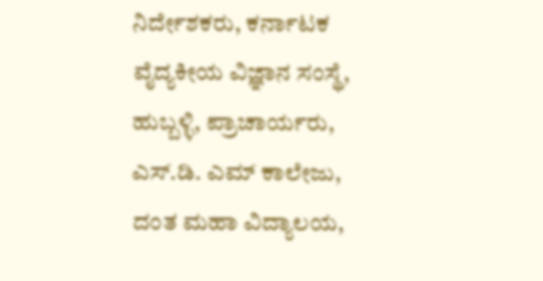ನಿರ್ದೇಶಕರು, ಕರ್ನಾಟಕ ವೈದ್ಯಕೀಯ ವಿಜ್ಞಾನ ಸಂಸ್ಥೆ, ಹುಬ್ಬಳ್ಳಿ, ಪ್ರಾಚಾರ್ಯರು, ಎಸ್.ಡಿ. ಎಮ್ ಕಾಲೇಜು, ದಂತ ಮಹಾ ವಿದ್ಯಾಲಯ,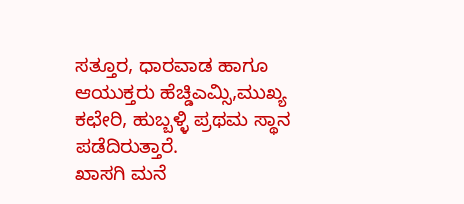ಸತ್ತೂರ, ಧಾರವಾಡ ಹಾಗೂ ಆಯುಕ್ತರು ಹೆಚ್ಡಿಎಮ್ಸಿ,ಮುಖ್ಯ ಕಛೇರಿ, ಹುಬ್ಬಳ್ಳಿ ಪ್ರಥಮ ಸ್ಥಾನ ಪಡೆದಿರುತ್ತಾರೆ.
ಖಾಸಗಿ ಮನೆ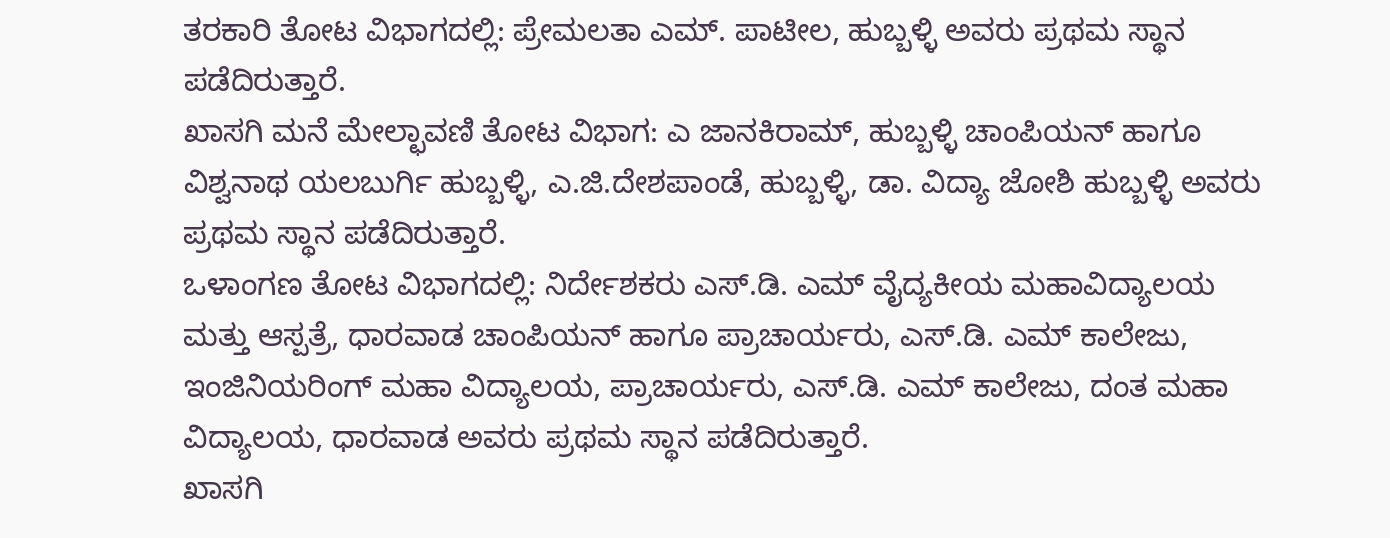ತರಕಾರಿ ತೋಟ ವಿಭಾಗದಲ್ಲಿ: ಪ್ರೇಮಲತಾ ಎಮ್. ಪಾಟೀಲ, ಹುಬ್ಬಳ್ಳಿ ಅವರು ಪ್ರಥಮ ಸ್ಥಾನ ಪಡೆದಿರುತ್ತಾರೆ.
ಖಾಸಗಿ ಮನೆ ಮೇಲ್ಛಾವಣಿ ತೋಟ ವಿಭಾಗ: ಎ ಜಾನಕಿರಾಮ್, ಹುಬ್ಬಳ್ಳಿ ಚಾಂಪಿಯನ್ ಹಾಗೂ ವಿಶ್ವನಾಥ ಯಲಬುರ್ಗಿ ಹುಬ್ಬಳ್ಳಿ, ಎ.ಜಿ.ದೇಶಪಾಂಡೆ, ಹುಬ್ಬಳ್ಳಿ, ಡಾ. ವಿದ್ಯಾ ಜೋಶಿ ಹುಬ್ಬಳ್ಳಿ ಅವರು ಪ್ರಥಮ ಸ್ಥಾನ ಪಡೆದಿರುತ್ತಾರೆ.
ಒಳಾಂಗಣ ತೋಟ ವಿಭಾಗದಲ್ಲಿ: ನಿರ್ದೇಶಕರು ಎಸ್.ಡಿ. ಎಮ್ ವೈದ್ಯಕೀಯ ಮಹಾವಿದ್ಯಾಲಯ ಮತ್ತು ಆಸ್ಪತ್ರೆ, ಧಾರವಾಡ ಚಾಂಪಿಯನ್ ಹಾಗೂ ಪ್ರಾಚಾರ್ಯರು, ಎಸ್.ಡಿ. ಎಮ್ ಕಾಲೇಜು, ಇಂಜಿನಿಯರಿಂಗ್ ಮಹಾ ವಿದ್ಯಾಲಯ, ಪ್ರಾಚಾರ್ಯರು, ಎಸ್.ಡಿ. ಎಮ್ ಕಾಲೇಜು, ದಂತ ಮಹಾ ವಿದ್ಯಾಲಯ, ಧಾರವಾಡ ಅವರು ಪ್ರಥಮ ಸ್ಥಾನ ಪಡೆದಿರುತ್ತಾರೆ.
ಖಾಸಗಿ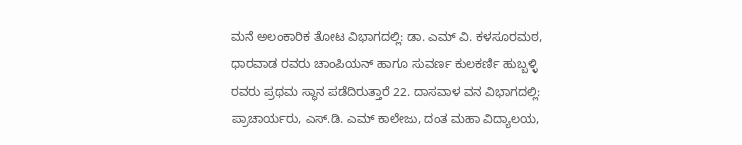ಮನೆ ಅಲಂಕಾರಿಕ ತೋಟ ವಿಭಾಗದಲ್ಲಿ: ಡಾ. ಎಮ್ ವಿ. ಕಳಸೂರಮಠ, ಧಾರವಾಡ ರವರು ಚಾಂಪಿಯನ್ ಹಾಗೂ ಸುವರ್ಣ ಕುಲಕರ್ಣಿ ಹುಬ್ಬಳ್ಳಿ ರವರು ಪ್ರಥಮ ಸ್ಥಾನ ಪಡೆದಿರುತ್ತಾರೆ 22. ದಾಸವಾಳ ವನ ವಿಭಾಗದಲ್ಲಿ: ಪ್ರಾಚಾರ್ಯರು, ಎಸ್.ಡಿ. ಎಮ್ ಕಾಲೇಜು, ದಂತ ಮಹಾ ವಿದ್ಯಾಲಯ,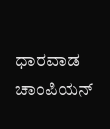ಧಾರವಾಡ ಚಾಂಪಿಯನ್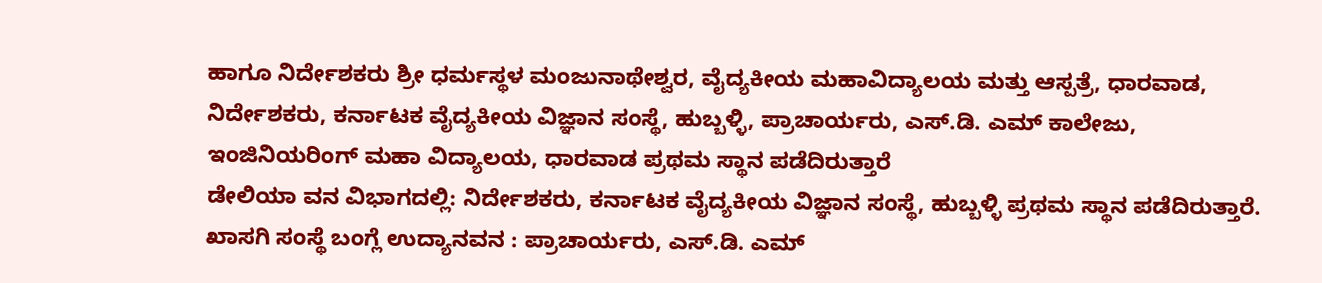ಹಾಗೂ ನಿರ್ದೇಶಕರು ಶ್ರೀ ಧರ್ಮಸ್ಥಳ ಮಂಜುನಾಥೇಶ್ವರ, ವೈದ್ಯಕೀಯ ಮಹಾವಿದ್ಯಾಲಯ ಮತ್ತು ಆಸ್ಪತ್ರೆ, ಧಾರವಾಡ, ನಿರ್ದೇಶಕರು, ಕರ್ನಾಟಕ ವೈದ್ಯಕೀಯ ವಿಜ್ಞಾನ ಸಂಸ್ಥೆ, ಹುಬ್ಬಳ್ಳಿ, ಪ್ರಾಚಾರ್ಯರು, ಎಸ್.ಡಿ. ಎಮ್ ಕಾಲೇಜು, ಇಂಜಿನಿಯರಿಂಗ್ ಮಹಾ ವಿದ್ಯಾಲಯ, ಧಾರವಾಡ ಪ್ರಥಮ ಸ್ಥಾನ ಪಡೆದಿರುತ್ತಾರೆ
ಡೇಲಿಯಾ ವನ ವಿಭಾಗದಲ್ಲಿ: ನಿರ್ದೇಶಕರು, ಕರ್ನಾಟಕ ವೈದ್ಯಕೀಯ ವಿಜ್ಞಾನ ಸಂಸ್ಥೆ, ಹುಬ್ಬಳ್ಳಿ ಪ್ರಥಮ ಸ್ಥಾನ ಪಡೆದಿರುತ್ತಾರೆ.
ಖಾಸಗಿ ಸಂಸ್ಥೆ ಬಂಗ್ಲೆ ಉದ್ಯಾನವನ : ಪ್ರಾಚಾರ್ಯರು, ಎಸ್.ಡಿ. ಎಮ್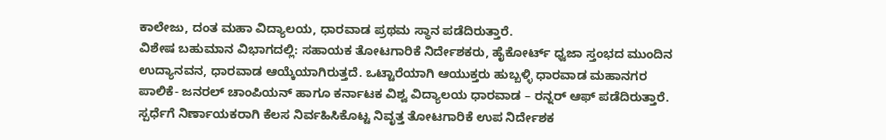ಕಾಲೇಜು, ದಂತ ಮಹಾ ವಿದ್ಯಾಲಯ, ಧಾರವಾಡ ಪ್ರಥಮ ಸ್ಥಾನ ಪಡೆದಿರುತ್ತಾರೆ.
ವಿಶೇಷ ಬಹುಮಾನ ವಿಭಾಗದಲ್ಲಿ: ಸಹಾಯಕ ತೋಟಗಾರಿಕೆ ನಿರ್ದೇಶಕರು, ಹೈಕೋರ್ಟ್ ಧ್ವಜಾ ಸ್ತಂಭದ ಮುಂದಿನ ಉದ್ಯಾನವನ, ಧಾರವಾಡ ಆಯ್ಕೆಯಾಗಿರುತ್ತದೆ. ಒಟ್ಟಾರೆಯಾಗಿ ಆಯುಕ್ತರು ಹುಬ್ಬಳ್ಳಿ ಧಾರವಾಡ ಮಹಾನಗರ ಪಾಲಿಕೆ- ಜನರಲ್ ಚಾಂಪಿಯನ್ ಹಾಗೂ ಕರ್ನಾಟಕ ವಿಶ್ವ ವಿದ್ಯಾಲಯ ಧಾರವಾಡ – ರನ್ನರ್ ಆಫ್ ಪಡೆದಿರುತ್ತಾರೆ.
ಸ್ಪರ್ಧೆಗೆ ನಿರ್ಣಾಯಕರಾಗಿ ಕೆಲಸ ನಿರ್ವಹಿಸಿಕೊಟ್ಟ ನಿವೃತ್ತ ತೋಟಗಾರಿಕೆ ಉಪ ನಿರ್ದೇಶಕ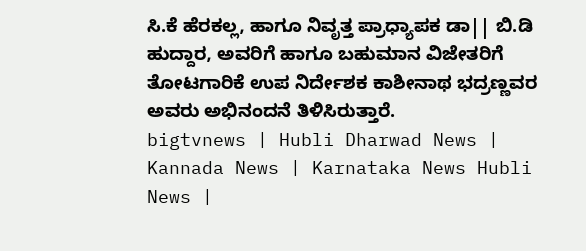ಸಿ.ಕೆ ಹೆರಕಲ್ಲ, ಹಾಗೂ ನಿವೃತ್ತ ಪ್ರಾಧ್ಯಾಪಕ ಡಾ|| ಬಿ.ಡಿ ಹುದ್ದಾರ, ಅವರಿಗೆ ಹಾಗೂ ಬಹುಮಾನ ವಿಜೇತರಿಗೆ ತೋಟಗಾರಿಕೆ ಉಪ ನಿರ್ದೇಶಕ ಕಾಶೀನಾಥ ಭದ್ರಣ್ಣವರ ಅವರು ಅಭಿನಂದನೆ ತಿಳಿಸಿರುತ್ತಾರೆ.
bigtvnews | Hubli Dharwad News | Kannada News | Karnataka News Hubli News |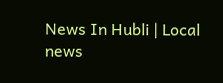News In Hubli | Local news